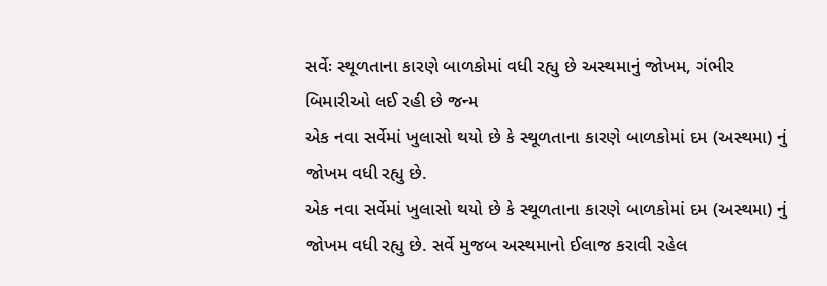સર્વેઃ સ્થૂળતાના કારણે બાળકોમાં વધી રહ્યુ છે અસ્થમાનું જોખમ, ગંભીર બિમારીઓ લઈ રહી છે જન્મ
એક નવા સર્વેમાં ખુલાસો થયો છે કે સ્થૂળતાના કારણે બાળકોમાં દમ (અસ્થમા) નું જોખમ વધી રહ્યુ છે.
એક નવા સર્વેમાં ખુલાસો થયો છે કે સ્થૂળતાના કારણે બાળકોમાં દમ (અસ્થમા) નું જોખમ વધી રહ્યુ છે. સર્વે મુજબ અસ્થમાનો ઈલાજ કરાવી રહેલ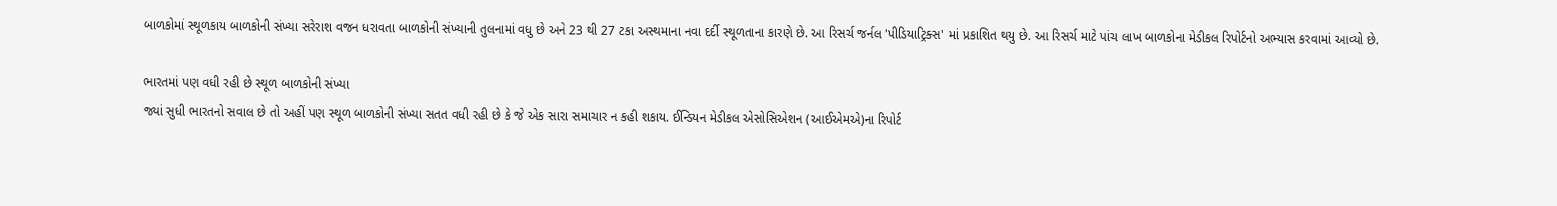બાળકોમાં સ્થૂળકાય બાળકોની સંખ્યા સરેરાશ વજન ધરાવતા બાળકોની સંખ્યાની તુલનામાં વધુ છે અને 23 થી 27 ટકા અસ્થમાના નવા દર્દી સ્થૂળતાના કારણે છે. આ રિસર્ચ જર્નલ 'પીડિયાટ્રિક્સ' માં પ્રકાશિત થયુ છે. આ રિસર્ચ માટે પાંચ લાખ બાળકોના મેડીકલ રિપોર્ટનો અભ્યાસ કરવામાં આવ્યો છે.

ભારતમાં પણ વધી રહી છે સ્થૂળ બાળકોની સંખ્યા
જ્યાં સુધી ભારતનો સવાલ છે તો અહીં પણ સ્થૂળ બાળકોની સંખ્યા સતત વધી રહી છે કે જે એક સારા સમાચાર ન કહી શકાય. ઈન્ડિયન મેડીકલ એસોસિએશન (આઈએમએ)ના રિપોર્ટ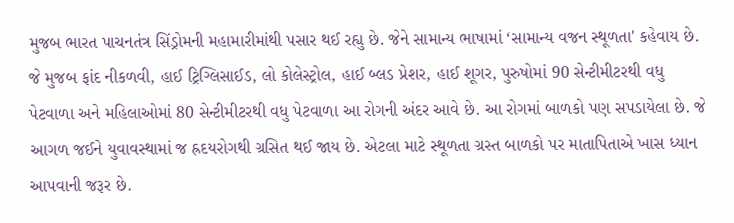મુજબ ભારત પાચનતંત્ર સિંડ્રોમની મહામારીમાંથી પસાર થઈ રહ્યુ છે. જેને સામાન્ય ભાષામાં ‘સામાન્ય વજન સ્થૂળતા' કહેવાય છે. જે મુજબ ફાંદ નીકળવી, હાઈ ટ્રિગ્લિસાઈડ, લો કોલેસ્ટ્રોલ, હાઈ બ્લડ પ્રેશર, હાઈ શૂગર, પુરુષોમાં 90 સેન્ટીમીટરથી વધુ પેટવાળા અને મહિલાઓમાં 80 સેન્ટીમીટરથી વધુ પેટવાળા આ રોગની અંદર આવે છે. આ રોગમાં બાળકો પણ સપડાયેલા છે. જે આગળ જઈને યુવાવસ્થામાં જ હ્રદયરોગથી ગ્રસિત થઈ જાય છે. એટલા માટે સ્થૂળતા ગ્રસ્ત બાળકો પર માતાપિતાએ ખાસ ધ્યાન આપવાની જરૂર છે.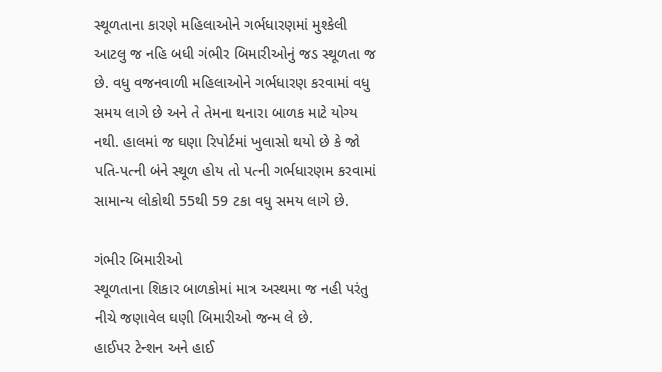સ્થૂળતાના કારણે મહિલાઓને ગર્ભધારણમાં મુશ્કેલી
આટલુ જ નહિ બધી ગંભીર બિમારીઓનું જડ સ્થૂળતા જ છે. વધુ વજનવાળી મહિલાઓને ગર્ભધારણ કરવામાં વધુ સમય લાગે છે અને તે તેમના થનારા બાળક માટે યોગ્ય નથી. હાલમાં જ ઘણા રિપોર્ટમાં ખુલાસો થયો છે કે જો પતિ-પત્ની બંને સ્થૂળ હોય તો પત્ની ગર્ભધારણમ કરવામાં સામાન્ય લોકોથી 55થી 59 ટકા વધુ સમય લાગે છે.

ગંભીર બિમારીઓ
સ્થૂળતાના શિકાર બાળકોમાં માત્ર અસ્થમા જ નહી પરંતુ નીચે જણાવેલ ઘણી બિમારીઓ જન્મ લે છે.
હાઈપર ટેન્શન અને હાઈ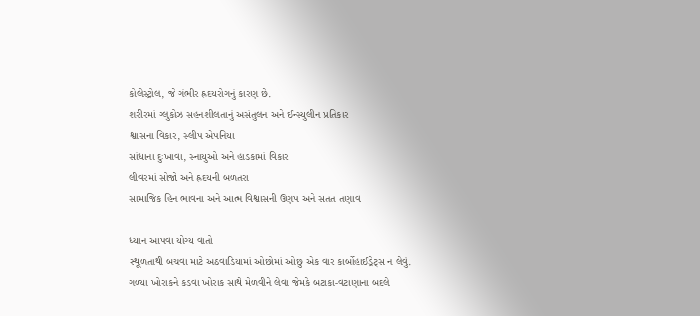કોલેસ્ટ્રોલ, જે ગંભીર હ્રદયરોગનું કારણ છે.
શરીરમાં ગ્લુકોઝ સહનશીલતાનું અસંતુલન અને ઈન્સ્યુલીન પ્રતિકાર
શ્વાસના વિકાર, સ્લીપ એપનિયા
સાંધાના દુઃખાવા, સ્નાયુઓ અને હાડકામાં વિકાર
લીવરમાં સોજો અને હ્રદયની બળતરા
સામાજિક હિન ભાવના અને આત્મ વિશ્વાસની ઉણપ અને સતત તણાવ

ધ્યાન આપવા યોગ્ય વાતો
સ્થૂળતાથી બચવા માટે અઠવાડિયામાં ઓછોમાં ઓછુ એક વાર કાર્બોહાઈડ્રેટ્સ ન લેવું.
ગળ્યા ખોરાકને કડવા ખોરાક સાથે મેળવીને લેવા જેમકે બટાકા-વટાણાના બદલે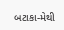બટાકા-મેથી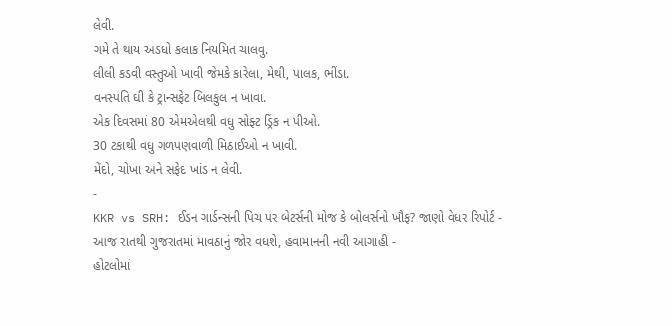લેવી.
ગમે તે થાય અડધો કલાક નિયમિત ચાલવુ.
લીલી કડવી વસ્તુઓ ખાવી જેમકે કારેલા, મેથી, પાલક, ભીંડા.
વનસ્પતિ ઘી કે ટ્રાન્સફેટ બિલકુલ ન ખાવા.
એક દિવસમાં 80 એમએલથી વધુ સોફ્ટ ડ્રિંક ન પીઓ.
30 ટકાથી વધુ ગળપણવાળી મિઠાઈઓ ન ખાવી.
મેંદો, ચોખા અને સફેદ ખાંડ ન લેવી.
-
KKR vs SRH: ઈડન ગાર્ડન્સની પિચ પર બેટર્સની મોજ કે બોલર્સનો ખૌફ? જાણો વેધર રિપોર્ટ -
આજ રાતથી ગુજરાતમાં માવઠાનું જોર વધશે, હવામાનની નવી આગાહી -
હોટલોમાં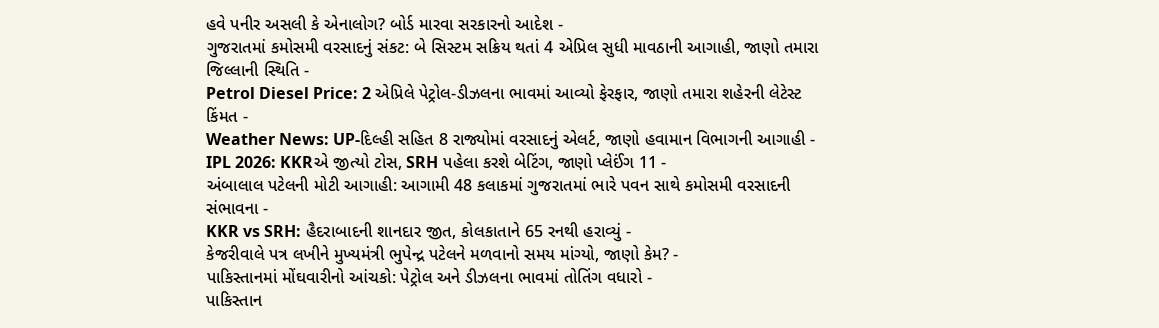હવે પનીર અસલી કે એનાલોગ? બોર્ડ મારવા સરકારનો આદેશ -
ગુજરાતમાં કમોસમી વરસાદનું સંકટ: બે સિસ્ટમ સક્રિય થતાં 4 એપ્રિલ સુધી માવઠાની આગાહી, જાણો તમારા જિલ્લાની સ્થિતિ -
Petrol Diesel Price: 2 એપ્રિલે પેટ્રોલ-ડીઝલના ભાવમાં આવ્યો ફેરફાર, જાણો તમારા શહેરની લેટેસ્ટ કિંમત -
Weather News: UP-દિલ્હી સહિત 8 રાજ્યોમાં વરસાદનું એલર્ટ, જાણો હવામાન વિભાગની આગાહી -
IPL 2026: KKRએ જીત્યો ટોસ, SRH પહેલા કરશે બેટિંગ, જાણો પ્લેઈંગ 11 -
અંબાલાલ પટેલની મોટી આગાહી: આગામી 48 કલાકમાં ગુજરાતમાં ભારે પવન સાથે કમોસમી વરસાદની સંભાવના -
KKR vs SRH: હૈદરાબાદની શાનદાર જીત, કોલકાતાને 65 રનથી હરાવ્યું -
કેજરીવાલે પત્ર લખીને મુખ્યમંત્રી ભુપેન્દ્ર પટેલને મળવાનો સમય માંગ્યો, જાણો કેમ? -
પાકિસ્તાનમાં મોંઘવારીનો આંચકો: પેટ્રોલ અને ડીઝલના ભાવમાં તોતિંગ વધારો -
પાકિસ્તાન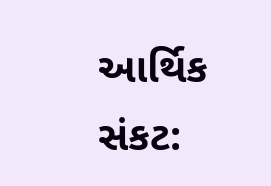આર્થિક સંકટ: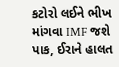કટોરો લઈને ભીખ માંગવા IMF જશે પાક, ઈરાને હાલત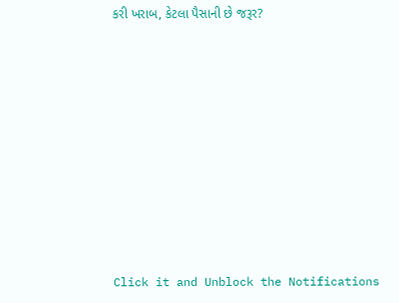કરી ખરાબ, કેટલા પૈસાની છે જરૂર?










Click it and Unblock the Notifications